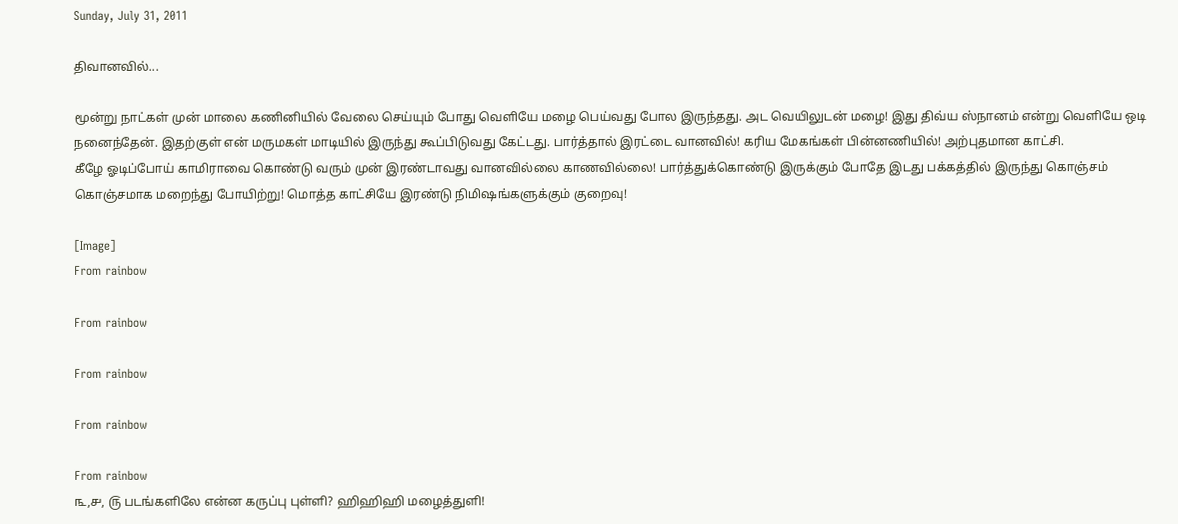Sunday, July 31, 2011

திவானவில்...

மூன்று நாட்கள் முன் மாலை கணினியில் வேலை செய்யும் போது வெளியே மழை பெய்வது போல இருந்தது. அட வெயிலுடன் மழை! இது திவ்ய ஸ்நானம் என்று வெளியே ஒடி நனைந்தேன். இதற்குள் என் மருமகள் மாடியில் இருந்து கூப்பிடுவது கேட்டது. பார்த்தால் இரட்டை வானவில்! கரிய மேகங்கள் பின்னணியில்! அற்புதமான காட்சி.
கீழே ஓடிப்போய் காமிராவை கொண்டு வரும் முன் இரண்டாவது வானவில்லை காணவில்லை! பார்த்துக்கொண்டு இருக்கும் போதே இடது பக்கத்தில் இருந்து கொஞ்சம் கொஞ்சமாக மறைந்து போயிற்று! மொத்த காட்சியே இரண்டு நிமிஷங்களுக்கும் குறைவு!

[Image]
From rainbow

From rainbow

From rainbow

From rainbow

From rainbow
௩,௪, ௫ படங்களிலே என்ன கருப்பு புள்ளி? ஹிஹிஹி மழைத்துளி!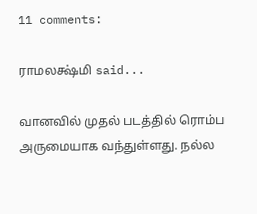11 comments:

ராமலக்ஷ்மி said...

வானவில் முதல் படத்தில் ரொம்ப அருமையாக வந்துள்ளது. நல்ல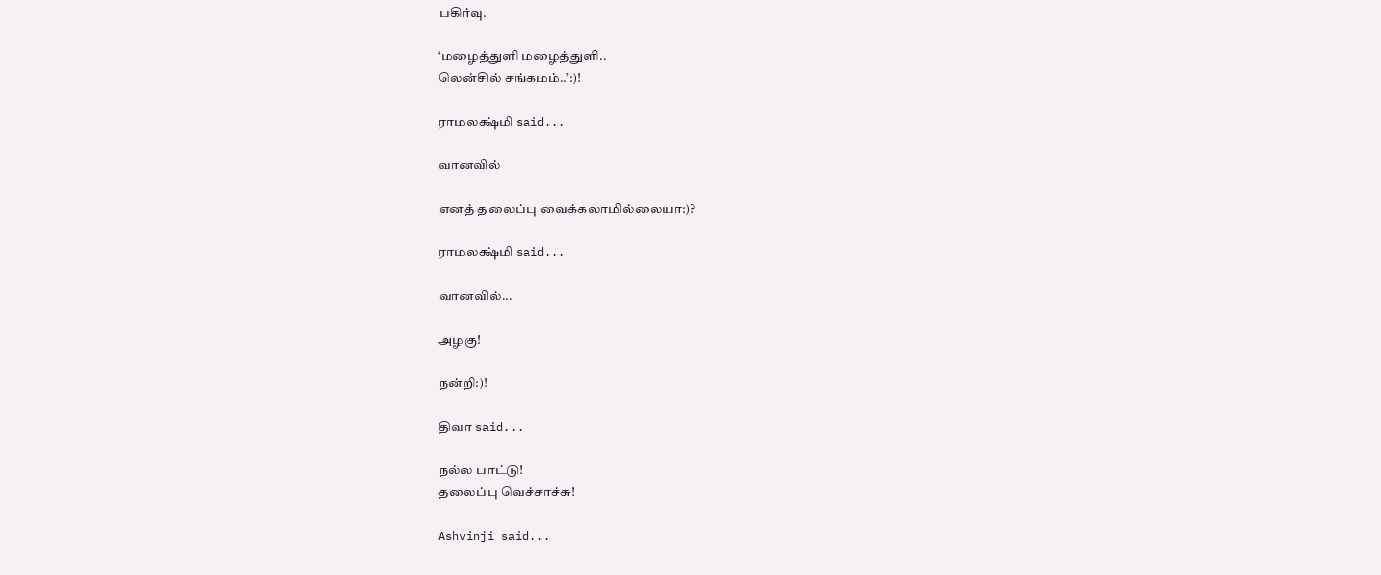பகிர்வு.

‘மழைத்துளி மழைத்துளி..
லென்சில் சங்கமம்..’:)!

ராமலக்ஷ்மி said...

வானவில்

எனத் தலைப்பு வைக்கலாமில்லையா:)?

ராமலக்ஷ்மி said...

வானவில்...

அழகு!

நன்றி:)!

திவா said...

நல்ல பாட்டு!
தலைப்பு வெச்சாச்சு!

Ashvinji said...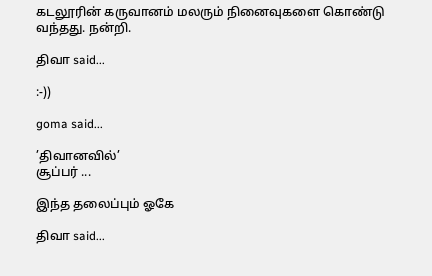கடலூரின் கருவானம் மலரும் நினைவுகளை கொண்டு வந்தது. நன்றி.

திவா said...

:-))

goma said...

’திவானவில்’
சூப்பர் ...

இந்த தலைப்பும் ஓகே

திவா said...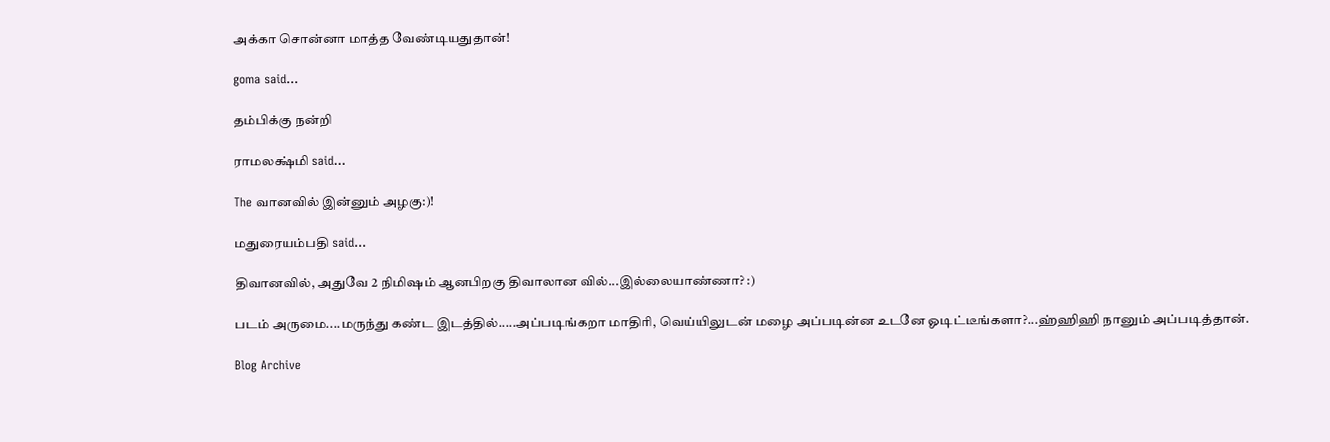அக்கா சொன்னா மாத்த வேண்டியதுதான்!

goma said...

தம்பிக்கு நன்றி

ராமலக்ஷ்மி said...

The வானவில் இன்னும் அழகு:)!

மதுரையம்பதி said...

திவானவில், அதுவே 2 நிமிஷம் ஆனபிறகு திவாலான வில்...இல்லையாண்ணா? :)

படம் அருமை....மருந்து கண்ட இடத்தில்.....அப்படிங்கறா மாதிரி, வெய்யிலுடன் மழை அப்படின்ன உடனே ஓடிட்டீங்களா?...ஹ்ஹிஹி நானும் அப்படித்தான்.

Blog Archive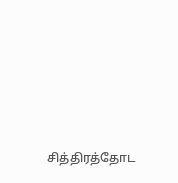சித்திரத்தோட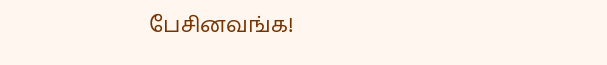பேசினவங்க!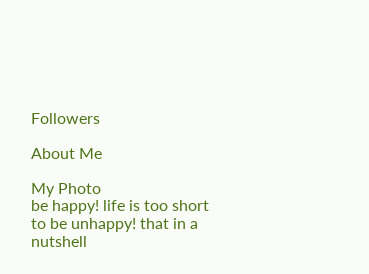Followers

About Me

My Photo
be happy! life is too short to be unhappy! that in a nutshell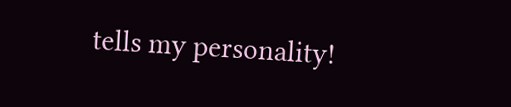tells my personality!